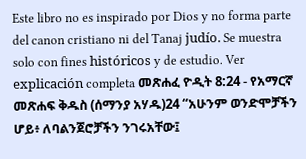Este libro no es inspirado por Dios y no forma parte del canon cristiano ni del Tanaj judío. Se muestra solo con fines históricos y de estudio. Ver explicación completa መጽሐፈ ዮዲት 8:24 - የአማርኛ መጽሐፍ ቅዱስ (ሰማንያ አሃዱ)24 “አሁንም ወንድሞቻችን ሆይ፥ ለባልንጀሮቻችን ንገሩአቸው፤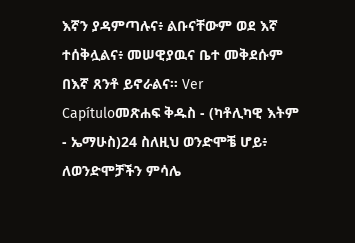እኛን ያዳምጣሉና፥ ልቡናቸውም ወደ እኛ ተሰቅሏልና፥ መሠዊያዉና ቤተ መቅደሱም በእኛ ጸንቶ ይኖራልና። Ver Capítuloመጽሐፍ ቅዱስ - (ካቶሊካዊ እትም - ኤማሁስ)24 ስለዚህ ወንድሞቼ ሆይ፥ ለወንድሞቻችን ምሳሌ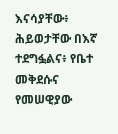እናሳያቸው፥ ሕይወታቸው በእኛ ተደግፏልና፥ የቤተ መቅደሱና የመሠዊያው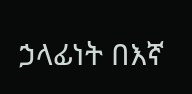ኃላፊነት በእኛ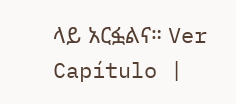ላይ አርፏልና። Ver Capítulo |